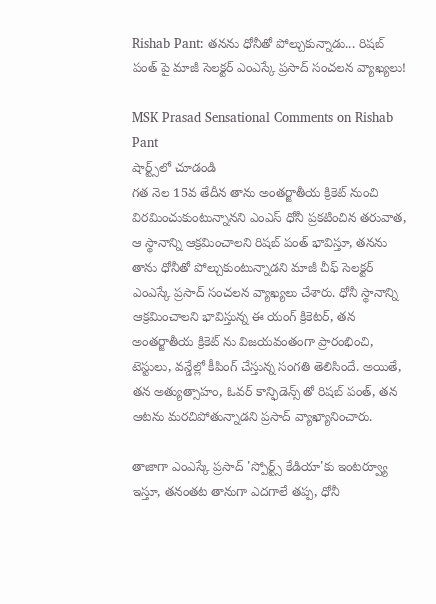Rishab Pant: తనను ధోనీతో పోల్చుకున్నాడు... రిషబ్ పంత్ పై మాజీ సెలక్టర్ ఎంఎస్కే ప్రసాద్ సంచలన వ్యాఖ్యలు!

MSK Prasad Sensational Comments on Rishab Pant
షార్ట్స్‌లో చూడండి
గత నెల 15వ తేదీన తాను అంతర్జాతీయ క్రికెట్ నుంచి విరమించుకుంటున్నానని ఎంఎస్ ధోనీ ప్రకటించిన తరువాత, ఆ స్థానాన్ని ఆక్రమించాలని రిషబ్ పంత్ భావిస్తూ, తనను తాను ధోనీతో పోల్చుకుంటున్నాడని మాజీ చీఫ్ సెలక్టర్ ఎంఎస్కే ప్రసాద్ సంచలన వ్యాఖ్యలు చేశారు. ధోనీ స్థానాన్ని ఆక్రమించాలని భావిస్తున్న ఈ యంగ్ క్రికెటర్, తన అంతర్జాతీయ క్రికెట్ ను విజయవంతంగా ప్రారంభించి, టెస్టులు, వన్డేల్లో కీపింగ్ చేస్తున్న సంగతి తెలిసిందే. అయితే, తన అత్యుత్సాహం, ఓవర్ కాన్ఫిడెన్స్ తో రిషబ్ పంత్, తన ఆటను మరచిపోతున్నాడని ప్రసాద్ వ్యాఖ్యానించారు.

తాజాగా ఎంఎస్కే ప్రసాద్ 'స్పోర్ట్స్ కేడియా'కు ఇంటర్వ్యూ ఇస్తూ, తనంతట తానుగా ఎదగాలే తప్ప, ధోనీ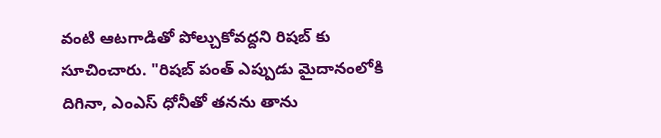వంటి ఆటగాడితో పోల్చుకోవద్దని రిషబ్ కు సూచించారు. "రిషబ్ పంత్ ఎప్పుడు మైదానంలోకి దిగినా, ఎంఎస్ ధోనీతో తనను తాను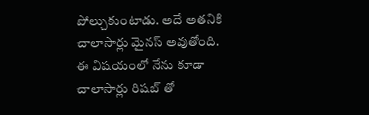పోల్చుకుంటాడు. అదే అతనికి చాలాసార్లు మైనస్ అవుతోంది. ఈ విషయంలో నేను కూడా చాలాసార్లు రిషబ్ తో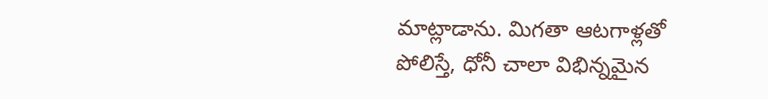మాట్లాడాను. మిగతా ఆటగాళ్లతో పోలిస్తే, ధోనీ చాలా విభిన్నమైన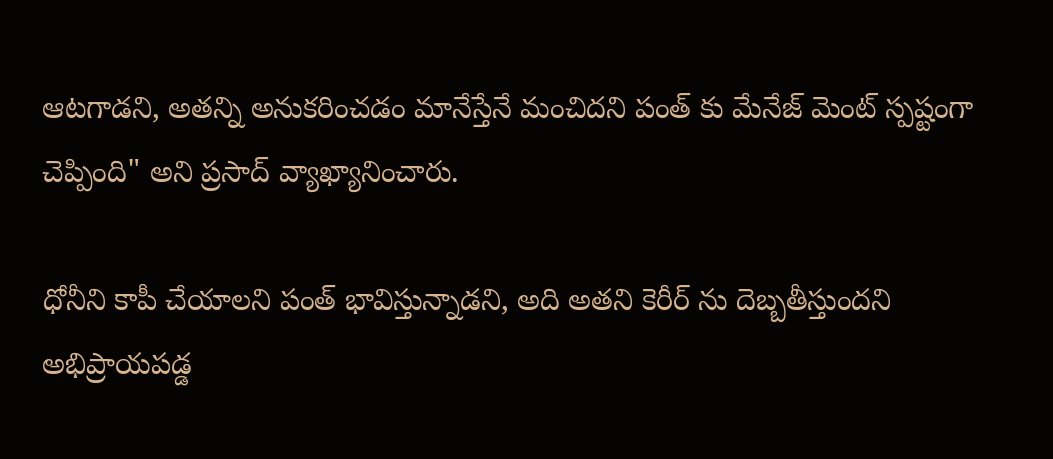ఆటగాడని, అతన్ని అనుకరించడం మానేస్తేనే మంచిదని పంత్ కు మేనేజ్ మెంట్ స్పష్టంగా చెప్పింది" అని ప్రసాద్ వ్యాఖ్యానించారు.

ధోనీని కాపీ చేయాలని పంత్ భావిస్తున్నాడని, అది అతని కెరీర్ ను దెబ్బతీస్తుందని అభిప్రాయపడ్డ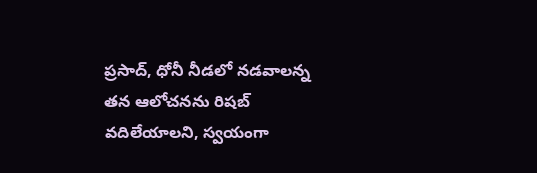ప్రసాద్, ధోనీ నీడలో నడవాలన్న తన ఆలోచనను రిషబ్ వదిలేయాలని, స్వయంగా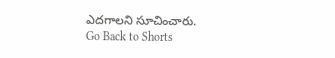ఎదగాలని సూచించారు.
Go Back to Shorts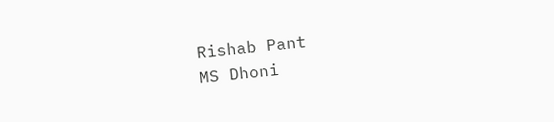Rishab Pant
MS Dhoni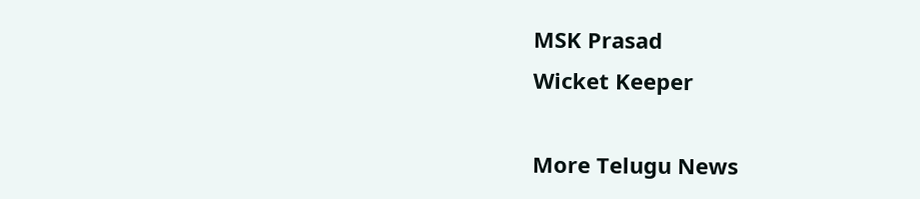MSK Prasad
Wicket Keeper

More Telugu News